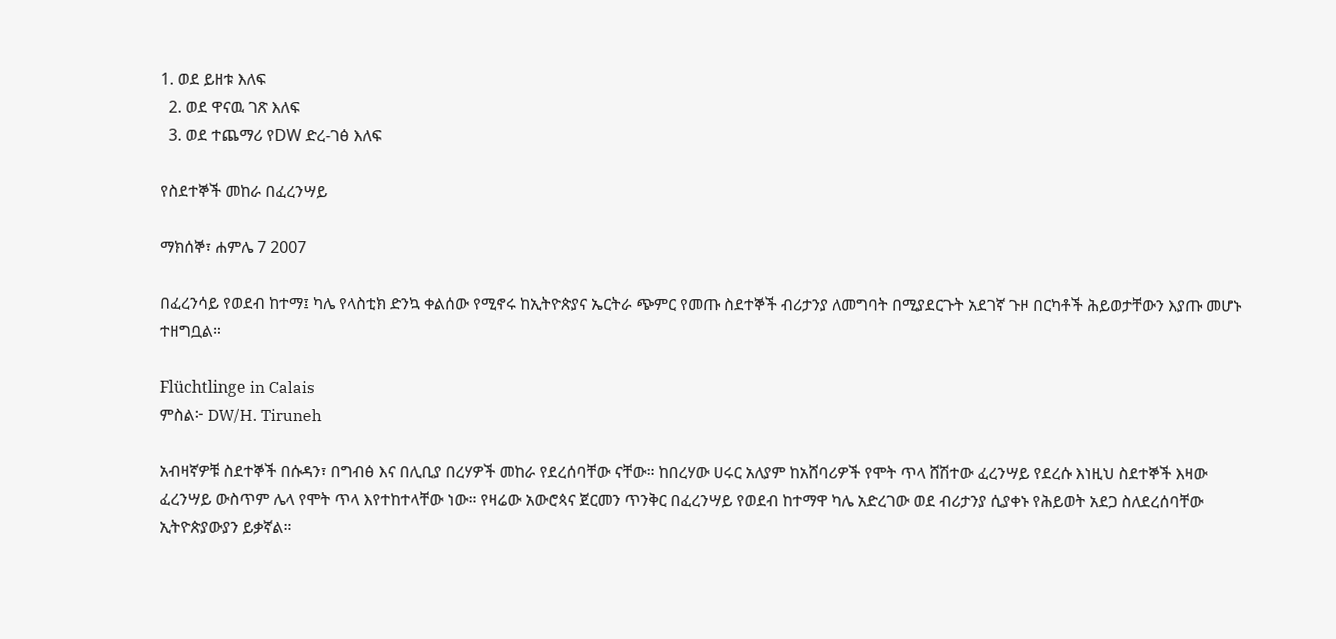1. ወደ ይዘቱ እለፍ
  2. ወደ ዋናዉ ገጽ እለፍ
  3. ወደ ተጨማሪ የDW ድረ-ገፅ እለፍ

የስደተኞች መከራ በፈረንሣይ

ማክሰኞ፣ ሐምሌ 7 2007

በፈረንሳይ የወደብ ከተማ፤ ካሌ የላስቲክ ድንኳ ቀልሰው የሚኖሩ ከኢትዮጵያና ኤርትራ ጭምር የመጡ ስደተኞች ብሪታንያ ለመግባት በሚያደርጉት አደገኛ ጉዞ በርካቶች ሕይወታቸውን እያጡ መሆኑ ተዘግቧል።

Flüchtlinge in Calais
ምስል፦ DW/H. Tiruneh

አብዛኛዎቹ ስደተኞች በሱዳን፣ በግብፅ እና በሊቢያ በረሃዎች መከራ የደረሰባቸው ናቸው። ከበረሃው ሀሩር አለያም ከአሸባሪዎች የሞት ጥላ ሸሽተው ፈረንሣይ የደረሱ እነዚህ ስደተኞች እዛው ፈረንሣይ ውስጥም ሌላ የሞት ጥላ እየተከተላቸው ነው። የዛሬው አውሮጳና ጀርመን ጥንቅር በፈረንሣይ የወደብ ከተማዋ ካሌ አድረገው ወደ ብሪታንያ ሲያቀኑ የሕይወት አደጋ ስለደረሰባቸው ኢትዮጵያውያን ይቃኛል።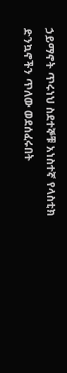ኃይማኖት ጥሩነህ ስደተኞቹ አነስተኛ የላስቲክ ድንኳኖችን ጥለው ወደሰፈሩበት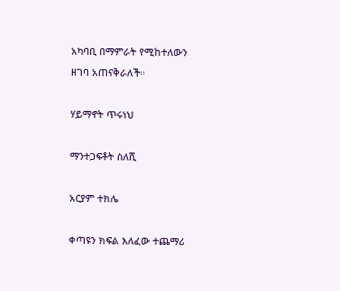አካባቢ በማምራት የሚከተለውን ዘገባ አጠናቅራለች።

ሃይማኖት ጥሩነህ

ማንተጋፍቶት ስለሺ

አርያም ተክሌ

ቀጣዩን ክፍል እለፈው ተጨማሪ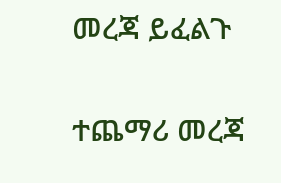መረጃ ይፈልጉ

ተጨማሪ መረጃ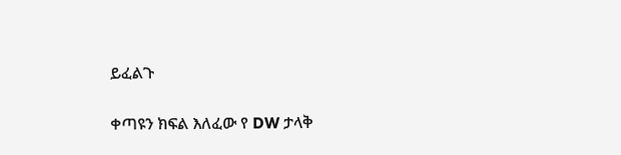ይፈልጉ

ቀጣዩን ክፍል እለፈው የ DW ታላቅ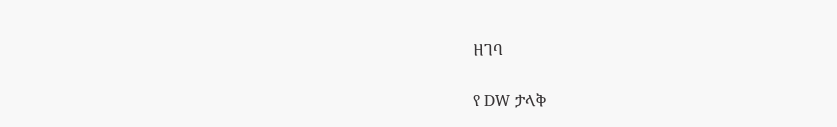ዘገባ

የ DW ታላቅ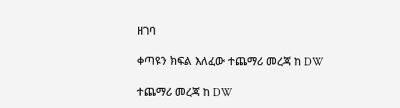ዘገባ

ቀጣዩን ክፍል እለፈው ተጨማሪ መረጃ ከ DW

ተጨማሪ መረጃ ከ DW